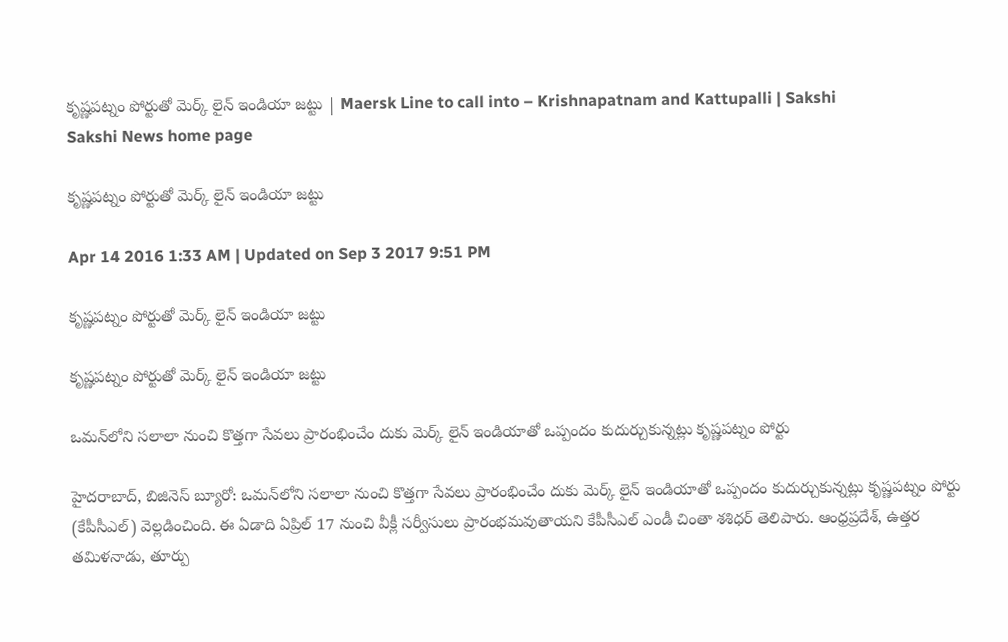కృష్ణపట్నం పోర్టుతో మెర్క్ లైన్ ఇండియా జట్టు | Maersk Line to call into – Krishnapatnam and Kattupalli | Sakshi
Sakshi News home page

కృష్ణపట్నం పోర్టుతో మెర్క్ లైన్ ఇండియా జట్టు

Apr 14 2016 1:33 AM | Updated on Sep 3 2017 9:51 PM

కృష్ణపట్నం పోర్టుతో మెర్క్ లైన్ ఇండియా జట్టు

కృష్ణపట్నం పోర్టుతో మెర్క్ లైన్ ఇండియా జట్టు

ఒమన్‌లోని సలాలా నుంచి కొత్తగా సేవలు ప్రారంభించేం దుకు మెర్క్ లైన్ ఇండియాతో ఒప్పందం కుదుర్చుకున్నట్లు కృష్ణపట్నం పోర్టు

హైదరాబాద్, బిజినెస్ బ్యూరో: ఒమన్‌లోని సలాలా నుంచి కొత్తగా సేవలు ప్రారంభించేం దుకు మెర్క్ లైన్ ఇండియాతో ఒప్పందం కుదుర్చుకున్నట్లు కృష్ణపట్నం పోర్టు (కేపీసీఎల్) వెల్లడించింది. ఈ ఏడాది ఏప్రిల్ 17 నుంచి వీక్లీ సర్వీసులు ప్రారంభమవుతాయని కేపీసీఎల్ ఎండీ చింతా శశిధర్ తెలిపారు. ఆంధ్రప్రదేశ్, ఉత్తర తమిళనాడు, తూర్పు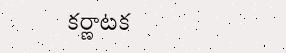కర్ణాటక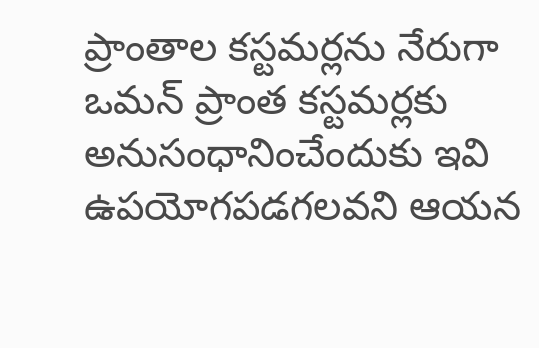ప్రాంతాల కస్టమర్లను నేరుగా ఒమన్ ప్రాంత కస్టమర్లకు అనుసంధానించేందుకు ఇవి ఉపయోగపడగలవని ఆయన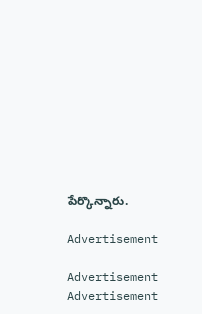పేర్కొన్నారు.

Advertisement

Advertisement
Advertisement